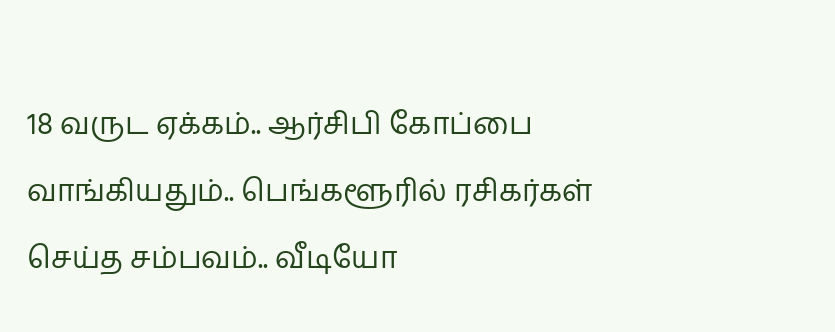18 வருட ஏக்கம்.. ஆர்சிபி கோப்பை வாங்கியதும்.. பெங்களூரில் ரசிகர்கள் செய்த சம்பவம்.. வீடியோ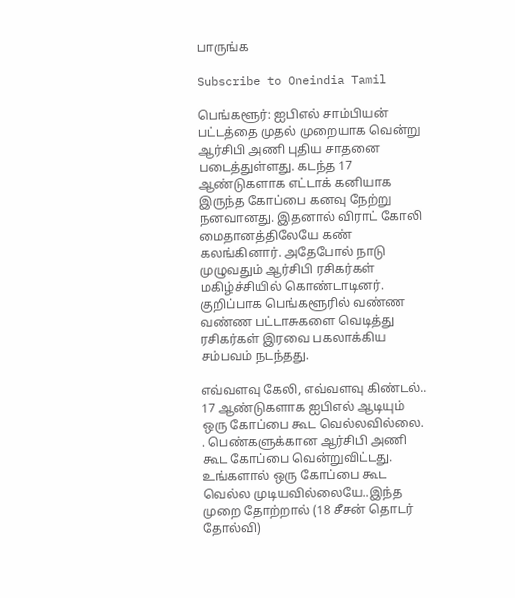பாருங்க

Subscribe to Oneindia Tamil

பெங்களூர்: ஐபிஎல் சாம்பியன் பட்டத்தை முதல் முறையாக வென்று ஆர்சிபி அணி புதிய சாதனை படைத்துள்ளது. கடந்த 17 ஆண்டுகளாக எட்டாக் கனியாக இருந்த கோப்பை கனவு நேற்று நனவானது. இதனால் விராட் கோலி மைதானத்திலேயே கண் கலங்கினார். அதேபோல் நாடு முழுவதும் ஆர்சிபி ரசிகர்கள் மகிழ்ச்சியில் கொண்டாடினர். குறிப்பாக பெங்களூரில் வண்ண வண்ண பட்டாசுகளை வெடித்து ரசிகர்கள் இரவை பகலாக்கிய சம்பவம் நடந்தது.

எவ்வளவு கேலி, எவ்வளவு கிண்டல்.. 17 ஆண்டுகளாக ஐபிஎல் ஆடியும் ஒரு கோப்பை கூட வெல்லவில்லை. . பெண்களுக்கான ஆர்சிபி அணி கூட கோப்பை வென்றுவிட்டது. உங்களால் ஒரு கோப்பை கூட வெல்ல முடியவில்லையே..இந்த முறை தோற்றால் (18 சீசன் தொடர் தோல்வி)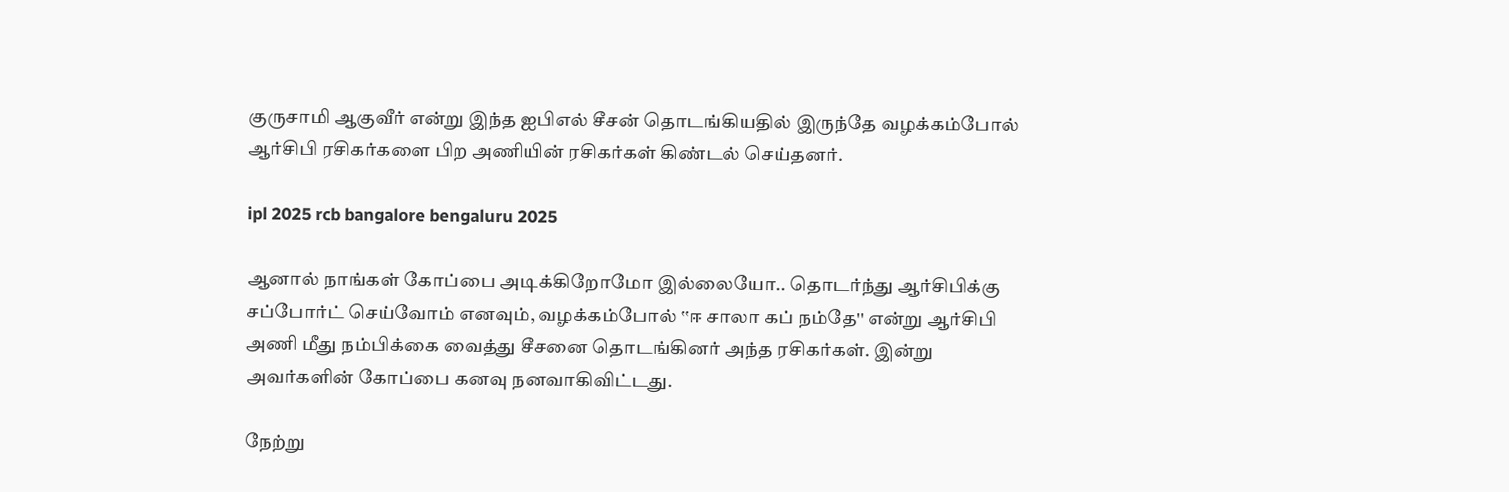குருசாமி ஆகுவீர் என்று இந்த ஐபிஎல் சீசன் தொடங்கியதில் இருந்தே வழக்கம்போல் ஆர்சிபி ரசிகர்களை பிற அணியின் ரசிகர்கள் கிண்டல் செய்தனர்.

ipl 2025 rcb bangalore bengaluru 2025

ஆனால் நாங்கள் கோப்பை அடிக்கிறோமோ இல்லையோ.. தொடர்ந்து ஆர்சிபிக்கு சப்போர்ட் செய்வோம் எனவும், வழக்கம்போல் ‛‛ஈ சாலா கப் நம்தே'' என்று ஆர்சிபி அணி மீது நம்பிக்கை வைத்து சீசனை தொடங்கினர் அந்த ரசிகர்கள். இன்று அவர்களின் கோப்பை கனவு நனவாகிவிட்டது.

நேற்று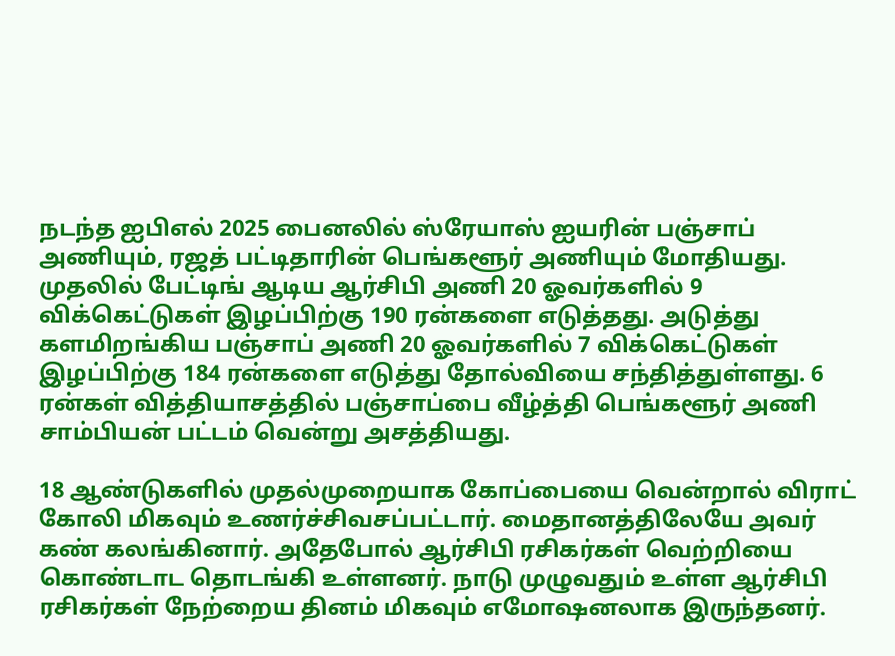நடந்த ஐபிஎல் 2025 பைனலில் ஸ்ரேயாஸ் ஐயரின் பஞ்சாப் அணியும், ரஜத் பட்டிதாரின் பெங்களூர் அணியும் மோதியது. முதலில் பேட்டிங் ஆடிய ஆர்சிபி அணி 20 ஓவர்களில் 9 விக்கெட்டுகள் இழப்பிற்கு 190 ரன்களை எடுத்தது. அடுத்து களமிறங்கிய பஞ்சாப் அணி 20 ஓவர்களில் 7 விக்கெட்டுகள் இழப்பிற்கு 184 ரன்களை எடுத்து தோல்வியை சந்தித்துள்ளது. 6 ரன்கள் வித்தியாசத்தில் பஞ்சாப்பை வீழ்த்தி பெங்களூர் அணி சாம்பியன் பட்டம் வென்று அசத்தியது.

18 ஆண்டுகளில் முதல்முறையாக கோப்பையை வென்றால் விராட் கோலி மிகவும் உணர்ச்சிவசப்பட்டார். மைதானத்திலேயே அவர் கண் கலங்கினார். அதேபோல் ஆர்சிபி ரசிகர்கள் வெற்றியை கொண்டாட தொடங்கி உள்ளனர். நாடு முழுவதும் உள்ள ஆர்சிபி ரசிகர்கள் நேற்றைய தினம் மிகவும் எமோஷனலாக இருந்தனர்.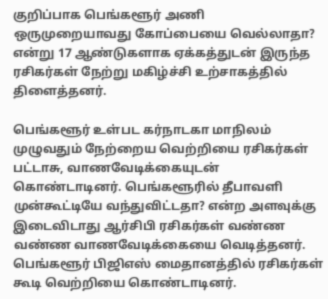குறிப்பாக பெங்களூர் அணி ஒருமுறையாவது கோப்பையை வெல்லாதா? என்று 17 ஆண்டுகளாக ஏக்கத்துடன் இருந்த ரசிகர்கள் நேற்று மகிழ்ச்சி உற்சாகத்தில் திளைத்தனர்.

பெங்களூர் உள்பட கர்நாடகா மாநிலம் முழுவதும் நேற்றைய வெற்றியை ரசிகர்கள் பட்டாசு, வாணவேடிக்கையுடன் கொண்டாடினர். பெங்களூரில் தீபாவளி முன்கூட்டியே வந்துவிட்டதா? என்ற அளவுக்கு இடைவிடாது ஆர்சிபி ரசிகர்கள் வண்ண வண்ண வாணவேடிக்கையை வெடித்தனர். பெங்களூர் பிஜிஎஸ் மைதானத்தில் ரசிகர்கள் கூடி வெற்றியை கொண்டாடினர்.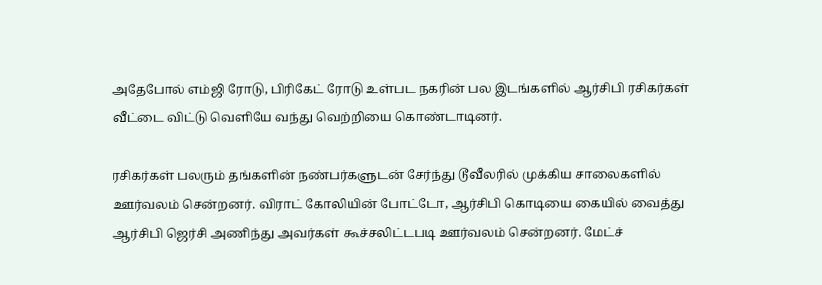அதேபோல் எம்ஜி ரோடு, பிரிகேட் ரோடு உள்பட நகரின் பல இடங்களில் ஆர்சிபி ரசிகர்கள் வீட்டை விட்டு வெளியே வந்து வெற்றியை கொண்டாடினர்.

ரசிகர்கள் பலரும் தங்களின் நண்பர்களுடன் சேர்ந்து டூவீலரில் முக்கிய சாலைகளில் ஊர்வலம் சென்றனர். விராட் கோலியின் போட்டோ, ஆர்சிபி கொடியை கையில் வைத்து ஆர்சிபி ஜெர்சி அணிந்து அவர்கள் கூச்சலிட்டபடி ஊர்வலம் சென்றனர். மேட்ச்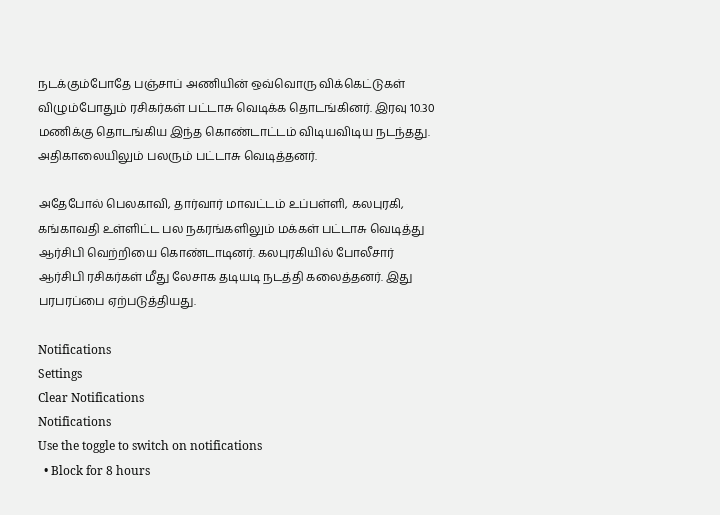நடக்கும்போதே பஞ்சாப் அணியின் ஒவ்வொரு விக்கெட்டுகள் விழும்போதும் ரசிகர்கள் பட்டாசு வெடிக்க தொடங்கினர். இரவு 10.30 மணிக்கு தொடங்கிய இந்த கொண்டாட்டம் விடியவிடிய நடந்தது. அதிகாலையிலும் பலரும் பட்டாசு வெடித்தனர்.

அதேபோல் பெலகாவி, தார்வார் மாவட்டம் உப்பள்ளி, கலபுரகி, கங்காவதி உள்ளிட்ட பல நகரங்களிலும் மக்கள் பட்டாசு வெடித்து ஆர்சிபி வெற்றியை கொண்டாடினர். கலபுரகியில் போலீசார் ஆர்சிபி ரசிகர்கள் மீது லேசாக தடியடி நடத்தி கலைத்தனர். இது பரபரப்பை ஏற்படுத்தியது.

Notifications
Settings
Clear Notifications
Notifications
Use the toggle to switch on notifications
  • Block for 8 hours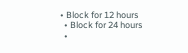• Block for 12 hours
  • Block for 24 hours
  •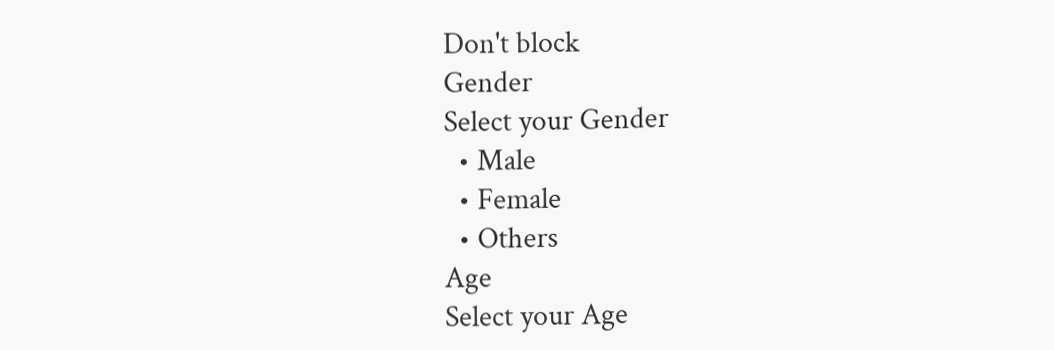Don't block
Gender
Select your Gender
  • Male
  • Female
  • Others
Age
Select your Age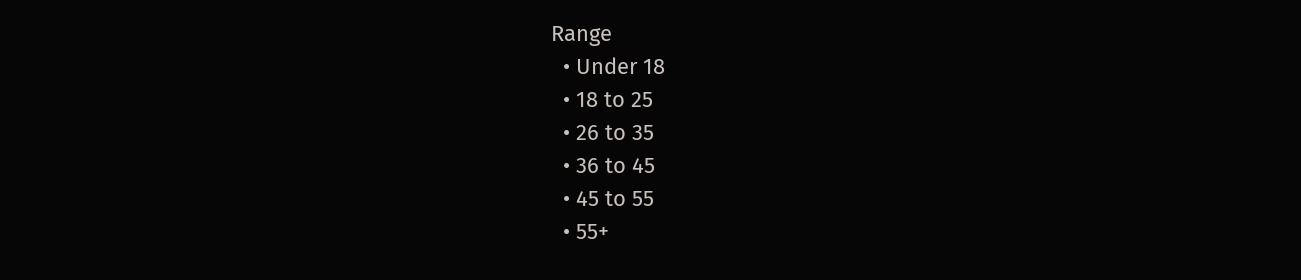Range
  • Under 18
  • 18 to 25
  • 26 to 35
  • 36 to 45
  • 45 to 55
  • 55+